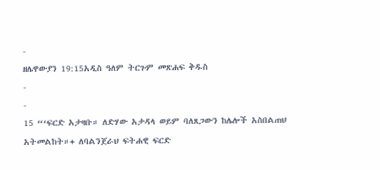-
ዘሌዋውያን 19:15አዲስ ዓለም ትርጉም መጽሐፍ ቅዱስ
-
-
15 “‘ፍርድ አታዛቡ። ለድሃው አታዳላ ወይም ባለጸጋውን ከሌሎች አስበልጠህ አትመልከት።+ ለባልንጀራህ ፍትሐዊ ፍርድ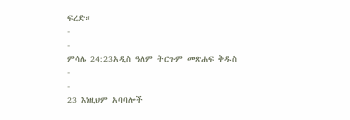ፍረድ።
-
-
ምሳሌ 24:23አዲስ ዓለም ትርጉም መጽሐፍ ቅዱስ
-
-
23 እነዚህም አባባሎች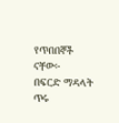የጥበበኞች ናቸው፦
በፍርድ ማዳላት ጥሩ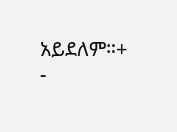አይደለም።+
-